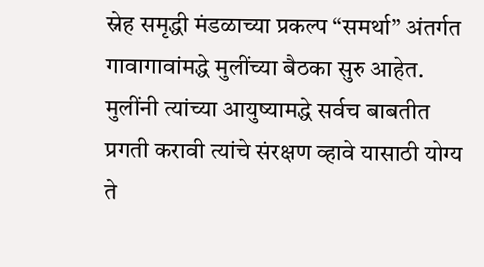स्नेह समृद्धी मंडळाच्या प्रकल्प “समर्था” अंतर्गत गावागावांमद्धे मुलींच्या बैठका सुरु आहेत. मुलींनी त्यांच्या आयुष्यामद्धे सर्वच बाबतीत प्रगती करावी त्यांचे संरक्षण व्हावे यासाठी योग्य ते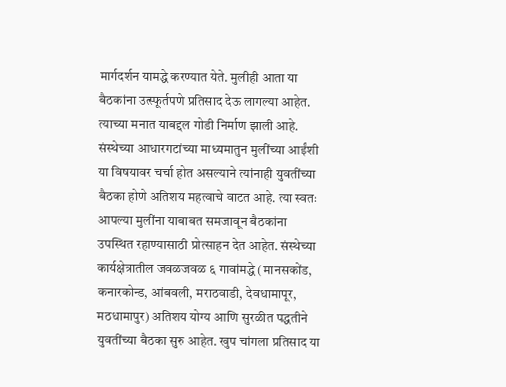मार्गदर्शन यामद्धे करण्यात येते. मुलीही आता या बैठकांना उत्स्फूर्तपणे प्रतिसाद देऊ लागल्या आहेत. त्याच्या मनात याबद्दल गोडी निर्माण झाली आहे. संस्थेच्या आधारगटांच्या माध्यमातुन मुलींच्या आईंशी या विषयावर चर्चा होत असल्याने त्यांनाही युवतींच्या बैठका होणे अतिशय महत्वाचे वाटत आहे. त्या स्वतः आपल्या मुलींना याबाबत समजावून बैठकांना उपस्थित रहाण्यासाठी प्रोत्साहन देत आहेत. संस्थेच्या कार्यक्षेत्रातील जवळजवळ ६ गावांमद्धे (मानसकोंड, कनारकोन्ड, आंबवली, मराठवाडी, देवधामापूर, मठधामापुर) अतिशय योग्य आणि सुरळीत पद्धतीने युवतींच्या बैठका सुरु आहेत. खुप चांगला प्रतिसाद या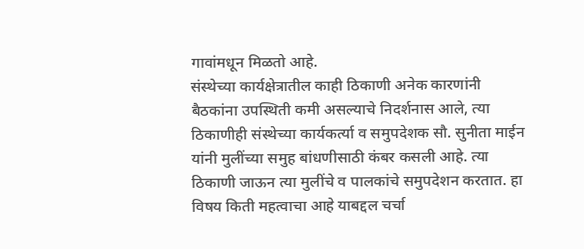गावांमधून मिळतो आहे.
संस्थेच्या कार्यक्षेत्रातील काही ठिकाणी अनेक कारणांनी बैठकांना उपस्थिती कमी असल्याचे निदर्शनास आले, त्या ठिकाणीही संस्थेच्या कार्यकर्त्या व समुपदेशक सौ. सुनीता माईन यांनी मुलींच्या समुह बांधणीसाठी कंबर कसली आहे. त्या ठिकाणी जाऊन त्या मुलींचे व पालकांचे समुपदेशन करतात. हा विषय किती महत्वाचा आहे याबद्दल चर्चा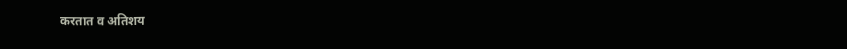करतात व अतिशय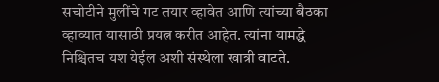सचोटीने मुलींचे गट तयार व्हावेत आणि त्यांच्या बैठका व्हाव्यात यासाठी प्रयत्न करीत आहेत. त्यांना यामद्धे निश्चितच यश येईल अशी संस्थेला खात्री वाटते.